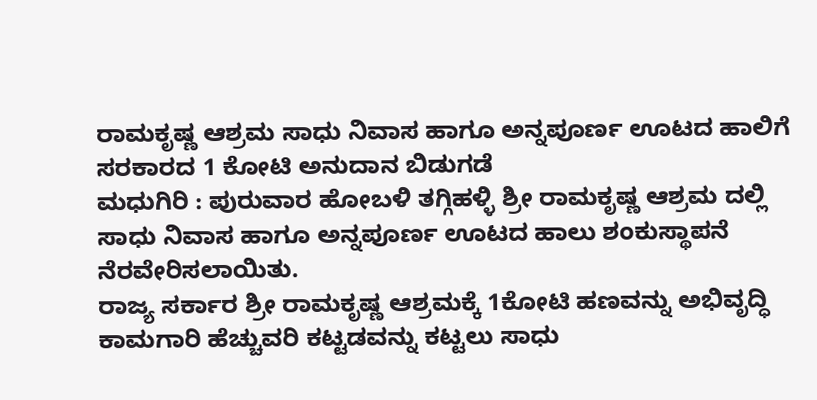ರಾಮಕೃಷ್ಣ ಆಶ್ರಮ ಸಾಧು ನಿವಾಸ ಹಾಗೂ ಅನ್ನಪೂರ್ಣ ಊಟದ ಹಾಲಿಗೆ ಸರಕಾರದ 1 ಕೋಟಿ ಅನುದಾನ ಬಿಡುಗಡೆ
ಮಧುಗಿರಿ : ಪುರುವಾರ ಹೋಬಳಿ ತಗ್ಗಿಹಳ್ಳಿ ಶ್ರೀ ರಾಮಕೃಷ್ಣ ಆಶ್ರಮ ದಲ್ಲಿ ಸಾಧು ನಿವಾಸ ಹಾಗೂ ಅನ್ನಪೂರ್ಣ ಊಟದ ಹಾಲು ಶಂಕುಸ್ಥಾಪನೆ ನೆರವೇರಿಸಲಾಯಿತು.
ರಾಜ್ಯ ಸರ್ಕಾರ ಶ್ರೀ ರಾಮಕೃಷ್ಣ ಆಶ್ರಮಕ್ಕೆ 1ಕೋಟಿ ಹಣವನ್ನು ಅಭಿವೃದ್ಧಿ ಕಾಮಗಾರಿ ಹೆಚ್ಚುವರಿ ಕಟ್ಟಡವನ್ನು ಕಟ್ಟಲು ಸಾಧು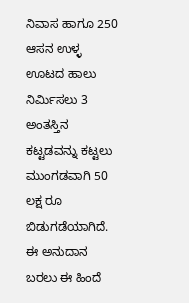ನಿವಾಸ ಹಾಗೂ 250 ಆಸನ ಉಳ್ಳ ಊಟದ ಹಾಲು ನಿರ್ಮಿಸಲು 3 ಅಂತಸ್ತಿನ ಕಟ್ಟಡವನ್ನು ಕಟ್ಟಲು ಮುಂಗಡವಾಗಿ 50 ಲಕ್ಷ ರೂ ಬಿಡುಗಡೆಯಾಗಿದೆ. ಈ ಅನುದಾನ ಬರಲು ಈ ಹಿಂದೆ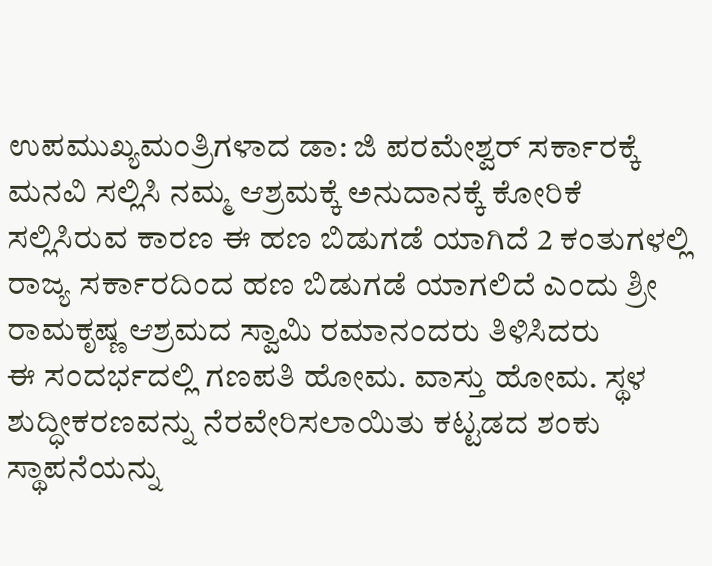ಉಪಮುಖ್ಯಮಂತ್ರಿಗಳಾದ ಡಾ: ಜಿ ಪರಮೇಶ್ವರ್ ಸರ್ಕಾರಕ್ಕೆ ಮನವಿ ಸಲ್ಲಿಸಿ ನಮ್ಮ ಆಶ್ರಮಕ್ಕೆ ಅನುದಾನಕ್ಕೆ ಕೋರಿಕೆ ಸಲ್ಲಿಸಿರುವ ಕಾರಣ ಈ ಹಣ ಬಿಡುಗಡೆ ಯಾಗಿದೆ 2 ಕಂತುಗಳಲ್ಲಿ ರಾಜ್ಯ ಸರ್ಕಾರದಿಂದ ಹಣ ಬಿಡುಗಡೆ ಯಾಗಲಿದೆ ಎಂದು ಶ್ರೀ ರಾಮಕೃಷ್ಣ ಆಶ್ರಮದ ಸ್ವಾಮಿ ರಮಾನಂದರು ತಿಳಿಸಿದರು
ಈ ಸಂದರ್ಭದಲ್ಲಿ ಗಣಪತಿ ಹೋಮ. ವಾಸ್ತು ಹೋಮ. ಸ್ಥಳ ಶುದ್ಧೀಕರಣವನ್ನು ನೆರವೇರಿಸಲಾಯಿತು ಕಟ್ಟಡದ ಶಂಕು ಸ್ಥಾಪನೆಯನ್ನು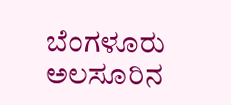ಬೆಂಗಳೂರು ಅಲಸೂರಿನ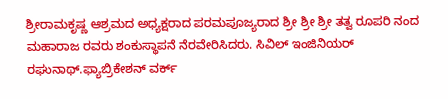ಶ್ರೀರಾಮಕೃಷ್ಣ ಆಶ್ರಮದ ಅಧ್ಯಕ್ಷರಾದ ಪರಮಪೂಜ್ಯರಾದ ಶ್ರೀ ಶ್ರೀ ಶ್ರೀ ತತ್ವ ರೂಪರಿ ನಂದ ಮಹಾರಾಜ ರವರು ಶಂಕುಸ್ಥಾಪನೆ ನೆರವೇರಿಸಿದರು. ಸಿವಿಲ್ ಇಂಜಿನಿಯರ್ ರಘುನಾಥ್.ಫ್ಯಾಬ್ರಿಕೇಶನ್ ವರ್ಕ್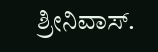ಶ್ರೀನಿವಾಸ್.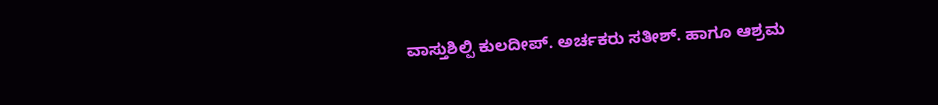ವಾಸ್ತುಶಿಲ್ಪಿ ಕುಲದೀಪ್. ಅರ್ಚಕರು ಸತೀಶ್. ಹಾಗೂ ಆಶ್ರಮ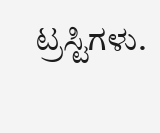ಟ್ರಸ್ಟಿಗಳು.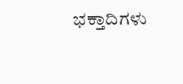ಭಕ್ತಾದಿಗಳು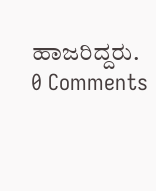ಹಾಜರಿದ್ದರು.
0 Comments